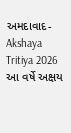અમદાવાદ- Akshaya Tritiya 2026 આ વર્ષે અક્ષય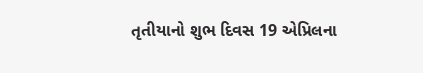તૃતીયાનો શુભ દિવસ 19 એપ્રિલના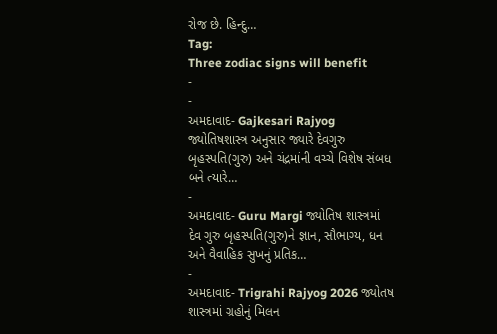રોજ છે. હિન્દુ…
Tag:
Three zodiac signs will benefit
-
-
અમદાવાદ- Gajkesari Rajyog જ્યોતિષશાસ્ત્ર અનુસાર જ્યારે દેવગુરુ બૃહસ્પતિ(ગુરુ) અને ચંદ્રમાંની વચ્ચે વિશેષ સંબધ બને ત્યારે…
-
અમદાવાદ- Guru Margi જ્યોતિષ શાસ્ત્રમાં દેવ ગુરુ બૃહસ્પતિ(ગુરુ)ને જ્ઞાન, સૌભાગ્ય, ધન અને વૈવાહિક સુખનું પ્રતિક…
-
અમદાવાદ- Trigrahi Rajyog 2026 જ્યોતષ શાસ્ત્રમાં ગ્રહોનું મિલન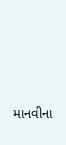માનવીના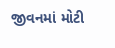જીવનમાં મોટી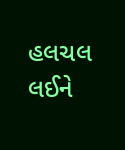હલચલ લઈને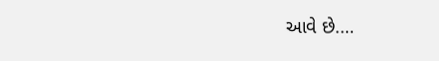આવે છે.…